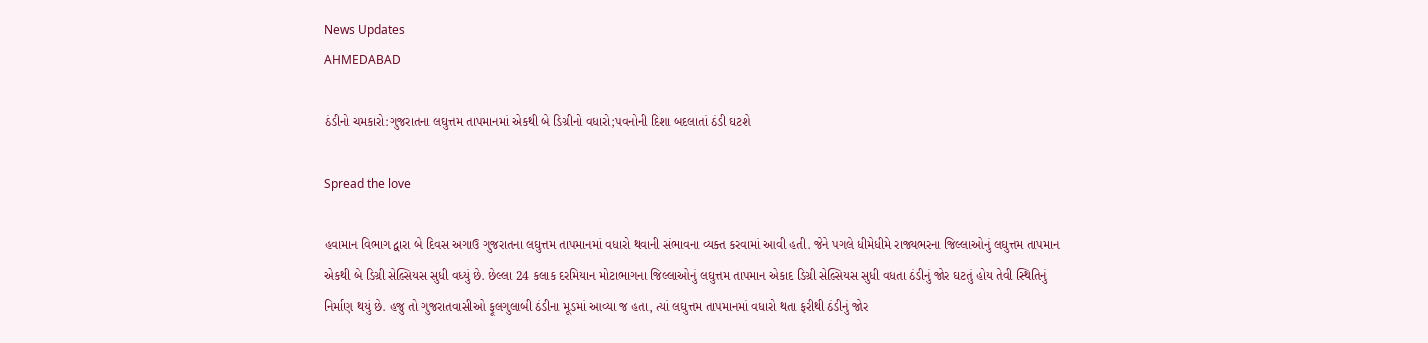News Updates
AHMEDABAD

ઠંડીનો ચમકારો:ગુજરાતના લઘુત્તમ તાપમાનમાં એકથી બે ડિગ્રીનો વધારો;પવનોની દિશા બદલાતાં ઠંડી ઘટશે

Spread the love

હવામાન વિભાગ દ્વારા બે દિવસ અગાઉ ગુજરાતના લઘુત્તમ તાપમાનમાં વધારો થવાની સંભાવના વ્યક્ત કરવામાં આવી હતી. જેને પગલે ધીમેધીમે રાજ્યભરના જિલ્લાઓનું લઘુત્તમ તાપમાન એકથી બે ડિગ્રી સેલ્સિયસ સુધી વધ્યું છે. છેલ્લા 24 કલાક દરમિયાન મોટાભાગના જિલ્લાઓનું લઘુત્તમ તાપમાન એકાદ ડિગ્રી સેલ્સિયસ સુધી વધતા ઠંડીનું જોર ઘટતું હોય તેવી સ્થિતિનું નિર્માણ થયું છે. હજુ તો ગુજરાતવાસીઓ ફૂલગુલાબી ઠંડીના મૂડમાં આવ્યા જ હતા, ત્યાં લઘુત્તમ તાપમાનમાં વધારો થતા ફરીથી ઠંડીનું જોર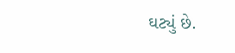ઘટ્યું છે.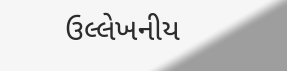ઉલ્લેખનીય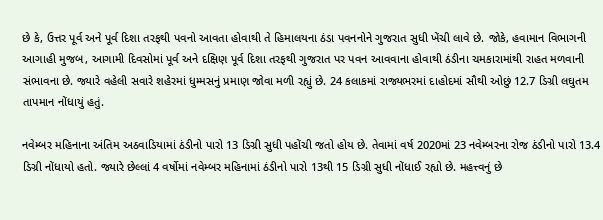છે કે, ઉત્તર પૂર્વ અને પૂર્વ દિશા તરફથી પવનો આવતા હોવાથી તે હિમાલયના ઠંડા પવનનોને ગુજરાત સુધી ખેંચી લાવે છે. જોકે, હવામાન વિભાગની આગાહી મુજબ, આગામી દિવસોમાં પૂર્વ અને દક્ષિણ પૂર્વ દિશા તરફથી ગુજરાત પર પવન આવવાના હોવાથી ઠંડીના ચમકારામાંથી રાહત મળવાની સંભાવના છે. જ્યારે વહેલી સવારે શહેરમાં ધુમ્મસનું પ્રમાણ જોવા મળી રહ્યું છે. 24 કલાકમાં રાજ્યભરમાં દાહોદમાં સૌથી ઓછું 12.7 ડિગ્રી લઘુતમ તાપમાન નોંધાયું હતું.

નવેમ્બર મહિનાના અંતિમ અઠવાડિયામાં ઠંડીનો પારો 13 ડિગ્રી સુધી પહોંચી જતો હોય છે. તેવામાં વર્ષ 2020માં 23 નવેમ્બરના રોજ ઠંડીનો પારો 13.4 ડિગ્રી નોંધાયો હતો. જ્યારે છેલ્લાં 4 વર્ષોમાં નવેમ્બર મહિનામાં ઠંડીનો પારો 13થી 15 ડિગ્રી સુધી નોંધાઈ રહ્યો છે. મહત્ત્વનું છે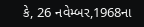કે, 26 નવેમ્બર,1968ના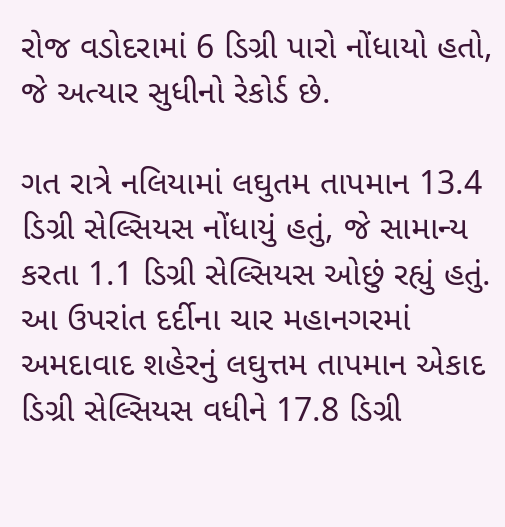રોજ વડોદરામાં 6 ડિગ્રી પારો નોંધાયો હતો, જે અત્યાર સુધીનો રેકોર્ડ છે.

ગત રાત્રે નલિયામાં લઘુતમ તાપમાન 13.4 ડિગ્રી સેલ્સિયસ નોંધાયું હતું, જે સામાન્ય કરતા 1.1 ડિગ્રી સેલ્સિયસ ઓછું રહ્યું હતું. આ ઉપરાંત દર્દીના ચાર મહાનગરમાં અમદાવાદ શહેરનું લઘુત્તમ તાપમાન એકાદ ડિગ્રી સેલ્સિયસ વધીને 17.8 ડિગ્રી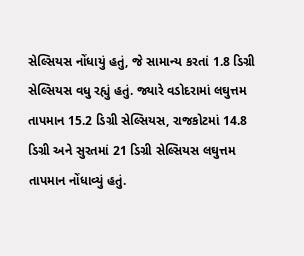સેલ્સિયસ નોંધાયું હતું, જે સામાન્ય કરતાં 1.8 ડિગ્રી સેલ્સિયસ વધુ રહ્યું હતું. જ્યારે વડોદરામાં લઘુત્તમ તાપમાન 15.2 ડિગ્રી સેલ્સિયસ, રાજકોટમાં 14.8 ડિગ્રી અને સુરતમાં 21 ડિગ્રી સેલ્સિયસ લઘુત્તમ તાપમાન નોંધાવ્યું હતું.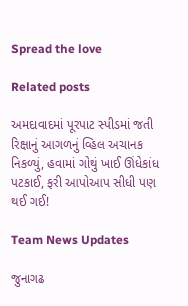Spread the love

Related posts

અમદાવાદમાં પૂરપાટ સ્પીડમાં જતી રિક્ષાનું આગળનું વ્હિલ અચાનક નિકળ્યું, હવામાં ગોથું ખાઈ ઊંધેકાંધ પટકાઈ, ફરી આપોઆપ સીધી પણ થઈ ગઈ!

Team News Updates

જુનાગઢ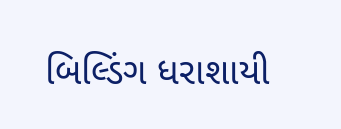બિલ્ડિંગ ધરાશાયી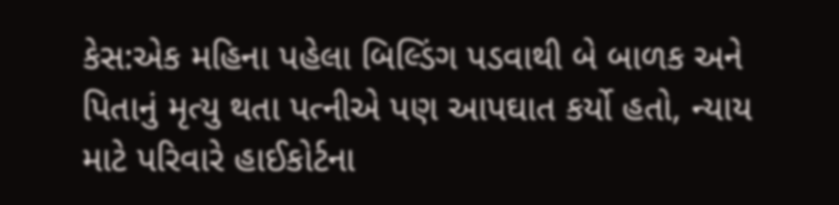કેસ:એક મહિના પહેલા બિલ્ડિંગ પડવાથી બે બાળક અને પિતાનું મૃત્યુ થતા પત્નીએ પણ આપઘાત કર્યો હતો, ન્યાય માટે પરિવારે હાઈકોર્ટના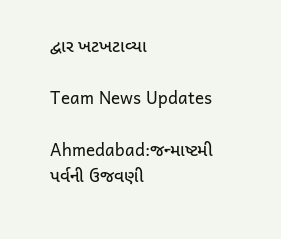દ્વાર ખટખટાવ્યા

Team News Updates

Ahmedabad:જન્માષ્ટમી પર્વની ઉજવણી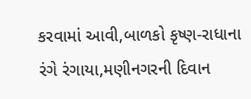કરવામાં આવી,બાળકો કૃષ્ણ-રાધાના રંગે રંગાયા,મણીનગરની દિવાન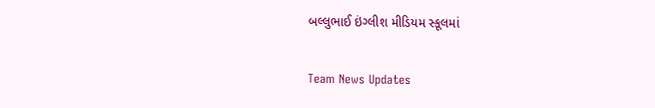બલ્લુભાઈ ઇંગ્લીશ મીડિયમ સ્કૂલમાં

Team News Updates